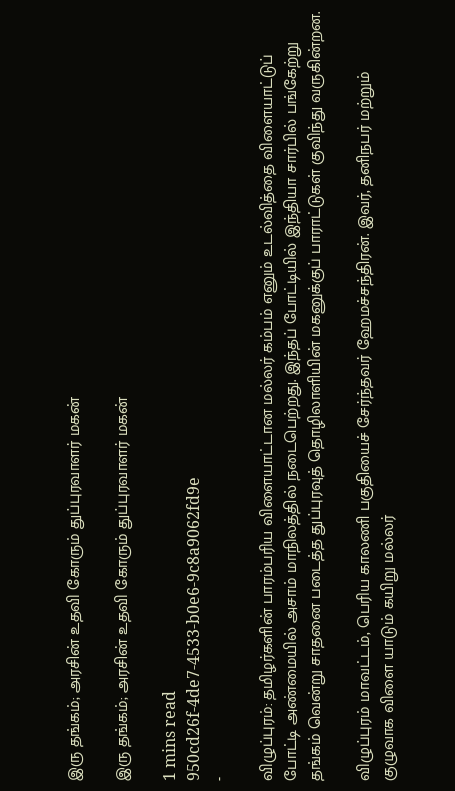இரு தங்கம்; அரசின் உதவி கோரும் துப்புரவாளர் மகன்

இரு தங்கம்; அரசின் உதவி கோரும் துப்புரவாளர் மகன்

1 mins read
950cd26f-4de7-4533-b0e6-9c8a9062fd9e
-

விழுப்புரம்: தமிழர்களின் பாரம்பரிய விளையாட்டான மல்லர் கம்பம் எனும் உடல்வித்தை விளையாட்டுப் போட்டி அண்மையில் அசாம் மாநிலத்தில் நடைபெற்றது. இந்தப் போட்டியில் இந்தியா சார்பில் பங்கேற்று தங்கம் வென்று சாதனை படைத்த துப்புரவுத் தொழிலாளியின் மகனுக்குப் பாராட்டுகள் குவிந்து வருகின்றன.

விழுப்புரம் மாவட்டம், பெரிய காலணி பகுதியைச் சேர்ந்தவர் ஹேமச்சந்திரன். இவர், தனிநபர் மற்றும் குழுவாக விளை யாடும் கயிறு மல்லர்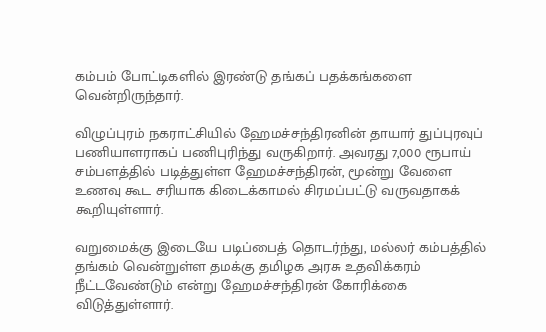கம்பம் போட்டிகளில் இரண்டு தங்கப் பதக்கங்களை வென்றிருந்தார்.

விழுப்புரம் நகராட்சியில் ஹேமச்சந்திரனின் தாயார் துப்புரவுப் பணியாளராகப் பணிபுரிந்து வருகிறார். அவரது 7,000 ரூபாய் சம்பளத்தில் படித்துள்ள ஹேமச்சந்திரன், மூன்று வேளை உணவு கூட சரியாக கிடைக்காமல் சிரமப்பட்டு வருவதாகக் கூறியுள்ளார்.

வறுமைக்கு இடையே படிப்பைத் தொடர்ந்து, மல்லர் கம்பத்தில் தங்கம் வென்றுள்ள தமக்கு தமிழக அரசு உதவிக்கரம் நீட்டவேண்டும் என்று ஹேமச்சந்திரன் கோரிக்கை விடுத்துள்ளார்.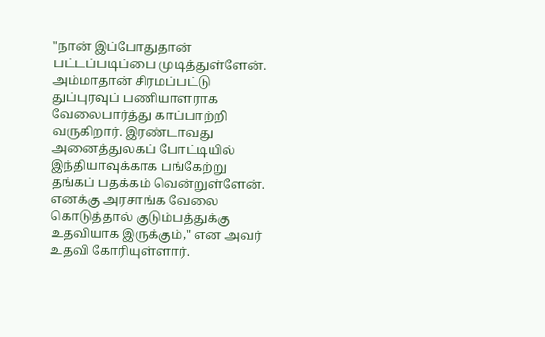"நான் இப்போதுதான் பட்டப்படிப்பை முடித்துள்ளேன். அம்மாதான் சிரமப்பட்டு துப்புரவுப் பணியாளராக வேலைபார்த்து காப்பாற்றி வருகிறார். இரண்டாவது அனைத்துலகப் போட்டியில் இந்தியாவுக்காக பங்கேற்று தங்கப் பதக்கம் வென்றுள்ளேன். எனக்கு அரசாங்க வேலை கொடுத்தால் குடும்பத்துக்கு உதவியாக இருக்கும்," என அவர் உதவி கோரியுள்ளார்.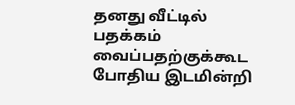தனது வீட்டில் பதக்கம் வைப்பதற்குக்கூட போதிய இடமின்றி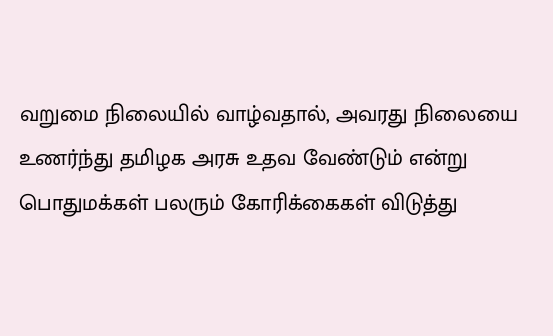வறுமை நிலையில் வாழ்வதால், அவரது நிலையை உணர்ந்து தமிழக அரசு உதவ வேண்டும் என்று பொதுமக்கள் பலரும் கோரிக்கைகள் விடுத்து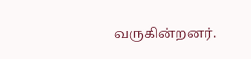வருகின்றனர்.